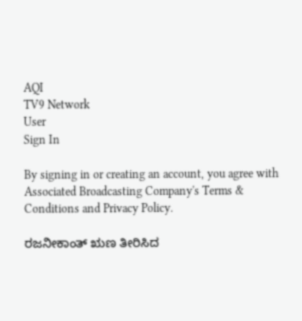AQI
TV9 Network
User
Sign In

By signing in or creating an account, you agree with Associated Broadcasting Company's Terms & Conditions and Privacy Policy.

ರಜನೀಕಾಂತ್ ಋಣ ತೀರಿಸಿದ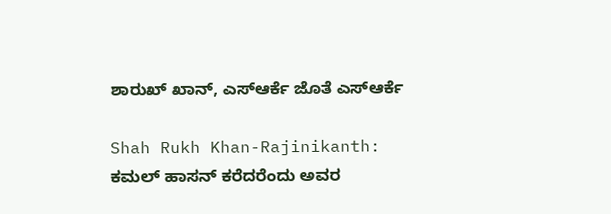ಶಾರುಖ್ ಖಾನ್, ಎಸ್ಆರ್ಕೆ ಜೊತೆ ಎಸ್ಆರ್ಕೆ

Shah Rukh Khan-Rajinikanth: ಕಮಲ್ ಹಾಸನ್ ಕರೆದರೆಂದು ಅವರ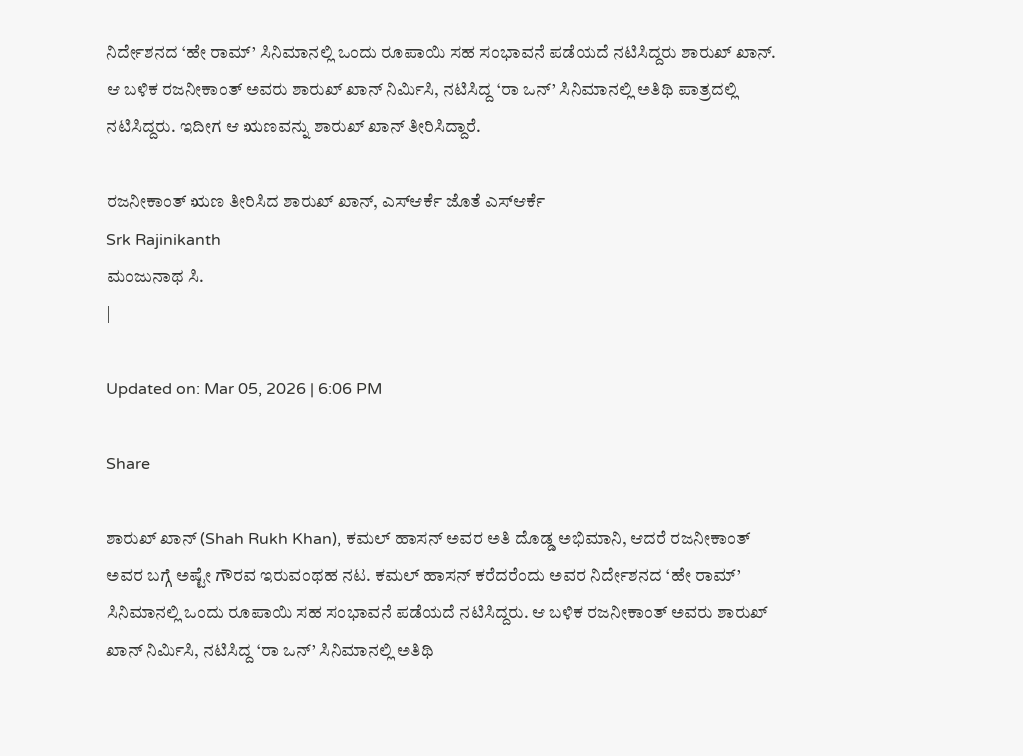ನಿರ್ದೇಶನದ ‘ಹೇ ರಾಮ್’ ಸಿನಿಮಾನಲ್ಲಿ ಒಂದು ರೂಪಾಯಿ ಸಹ ಸಂಭಾವನೆ ಪಡೆಯದೆ ನಟಿಸಿದ್ದರು ಶಾರುಖ್ ಖಾನ್. ಆ ಬಳಿಕ ರಜನೀಕಾಂತ್ ಅವರು ಶಾರುಖ್ ಖಾನ್ ನಿರ್ಮಿಸಿ, ನಟಿಸಿದ್ದ ‘ರಾ ಒನ್’ ಸಿನಿಮಾನಲ್ಲಿ ಅತಿಥಿ ಪಾತ್ರದಲ್ಲಿ ನಟಿಸಿದ್ದರು. ಇದೀಗ ಆ ಋಣವನ್ನು ಶಾರುಖ್ ಖಾನ್ ತೀರಿಸಿದ್ದಾರೆ.

ರಜನೀಕಾಂತ್ ಋಣ ತೀರಿಸಿದ ಶಾರುಖ್ ಖಾನ್, ಎಸ್ಆರ್ಕೆ ಜೊತೆ ಎಸ್ಆರ್ಕೆ
Srk Rajinikanth
ಮಂಜುನಾಥ ಸಿ.
|

Updated on: Mar 05, 2026 | 6:06 PM

Share

ಶಾರುಖ್ ಖಾನ್ (Shah Rukh Khan), ಕಮಲ್ ಹಾಸನ್ ಅವರ ಅತಿ ದೊಡ್ಡ ಅಭಿಮಾನಿ, ಆದರೆ ರಜನೀಕಾಂತ್ ಅವರ ಬಗ್ಗೆ ಅಷ್ಟೇ ಗೌರವ ಇರುವಂಥಹ ನಟ. ಕಮಲ್ ಹಾಸನ್ ಕರೆದರೆಂದು ಅವರ ನಿರ್ದೇಶನದ ‘ಹೇ ರಾಮ್’ ಸಿನಿಮಾನಲ್ಲಿ ಒಂದು ರೂಪಾಯಿ ಸಹ ಸಂಭಾವನೆ ಪಡೆಯದೆ ನಟಿಸಿದ್ದರು. ಆ ಬಳಿಕ ರಜನೀಕಾಂತ್ ಅವರು ಶಾರುಖ್ ಖಾನ್ ನಿರ್ಮಿಸಿ, ನಟಿಸಿದ್ದ ‘ರಾ ಒನ್’ ಸಿನಿಮಾನಲ್ಲಿ ಅತಿಥಿ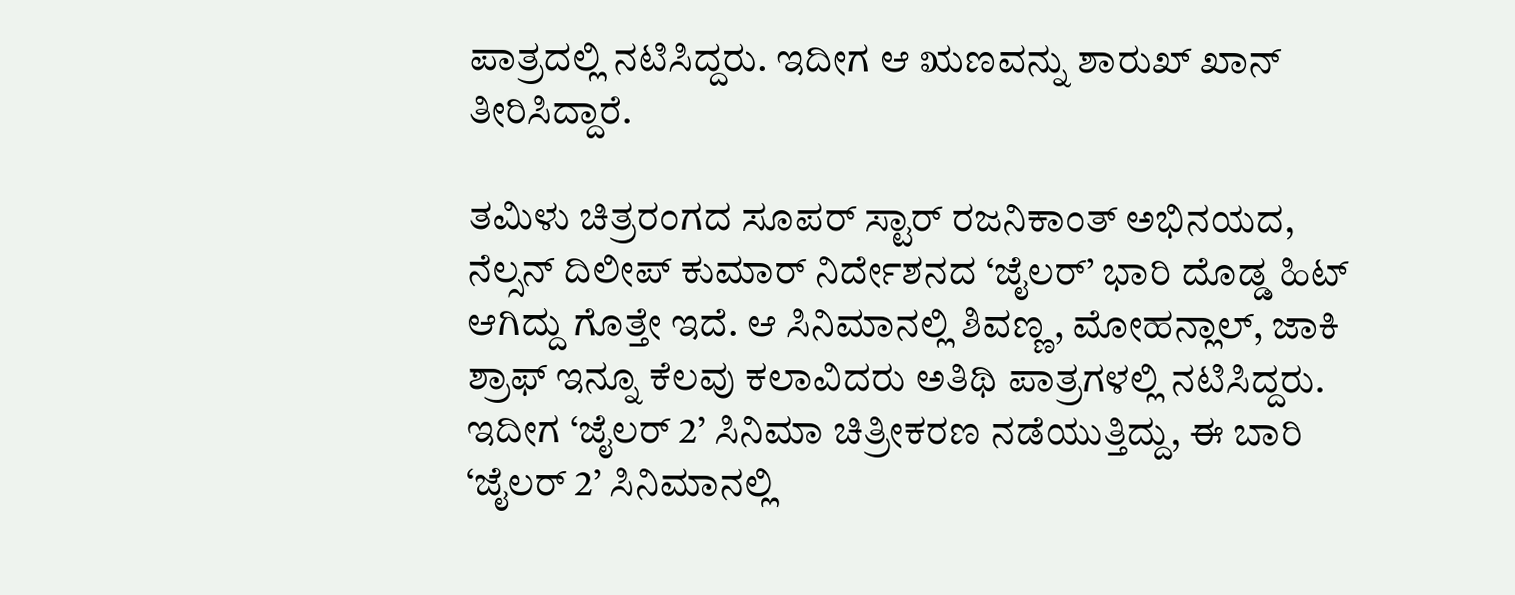ಪಾತ್ರದಲ್ಲಿ ನಟಿಸಿದ್ದರು. ಇದೀಗ ಆ ಋಣವನ್ನು ಶಾರುಖ್ ಖಾನ್ ತೀರಿಸಿದ್ದಾರೆ.

ತಮಿಳು ಚಿತ್ರರಂಗದ ಸೂಪರ್ ಸ್ಟಾರ್ ರಜನಿಕಾಂತ್ ಅಭಿನಯದ, ನೆಲ್ಸನ್ ದಿಲೀಪ್ ಕುಮಾರ್ ನಿರ್ದೇಶನದ ‘ಜೈಲರ್’ ಭಾರಿ ದೊಡ್ಡ ಹಿಟ್ ಆಗಿದ್ದು ಗೊತ್ತೇ ಇದೆ. ಆ ಸಿನಿಮಾನಲ್ಲಿ ಶಿವಣ್ಣ, ಮೋಹನ್ಲಾಲ್, ಜಾಕಿ ಶ್ರಾಫ್ ಇನ್ನೂ ಕೆಲವು ಕಲಾವಿದರು ಅತಿಥಿ ಪಾತ್ರಗಳಲ್ಲಿ ನಟಿಸಿದ್ದರು. ಇದೀಗ ‘ಜೈಲರ್ 2’ ಸಿನಿಮಾ ಚಿತ್ರೀಕರಣ ನಡೆಯುತ್ತಿದ್ದು, ಈ ಬಾರಿ ‘ಜೈಲರ್ 2’ ಸಿನಿಮಾನಲ್ಲಿ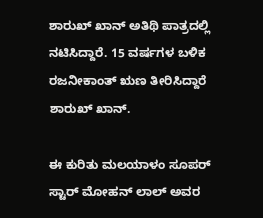ಶಾರುಖ್ ಖಾನ್ ಅತಿಥಿ ಪಾತ್ರದಲ್ಲಿ ನಟಿಸಿದ್ದಾರೆ. 15 ವರ್ಷಗಳ ಬಳಿಕ ರಜನೀಕಾಂತ್ ಋಣ ತೀರಿಸಿದ್ದಾರೆ ಶಾರುಖ್ ಖಾನ್.

ಈ ಕುರಿತು ಮಲಯಾಳಂ ಸೂಪರ್ ಸ್ಟಾರ್ ಮೋಹನ್ ಲಾಲ್ ಅವರ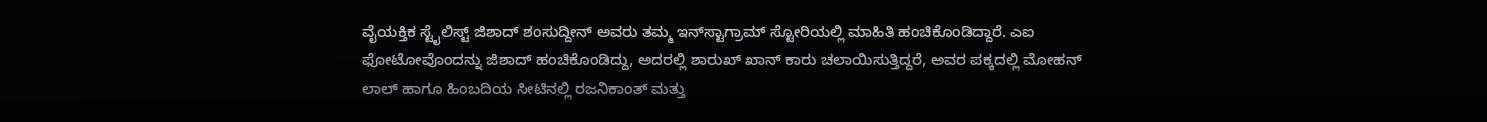ವೈಯಕ್ತಿಕ ಸ್ಟೈಲಿಸ್ಟ್ ಜಿಶಾದ್ ಶಂಸುದ್ದೀನ್ ಅವರು ತಮ್ಮ ಇನ್‌ಸ್ಟಾಗ್ರಾಮ್ ಸ್ಟೋರಿಯಲ್ಲಿ ಮಾಹಿತಿ ಹಂಚಿಕೊಂಡಿದ್ದಾರೆ. ಎಐ ಫೋಟೋವೊಂದನ್ನು ಜಿಶಾದ್ ಹಂಚಿಕೊಂಡಿದ್ದು, ಅದರಲ್ಲಿ ಶಾರುಖ್ ಖಾನ್ ಕಾರು ಚಲಾಯಿಸುತ್ತಿದ್ದರೆ, ಅವರ ಪಕ್ಕದಲ್ಲಿ ಮೋಹನ್ ಲಾಲ್ ಹಾಗೂ ಹಿಂಬದಿಯ ಸೀಟಿನಲ್ಲಿ ರಜನಿಕಾಂತ್ ಮತ್ತು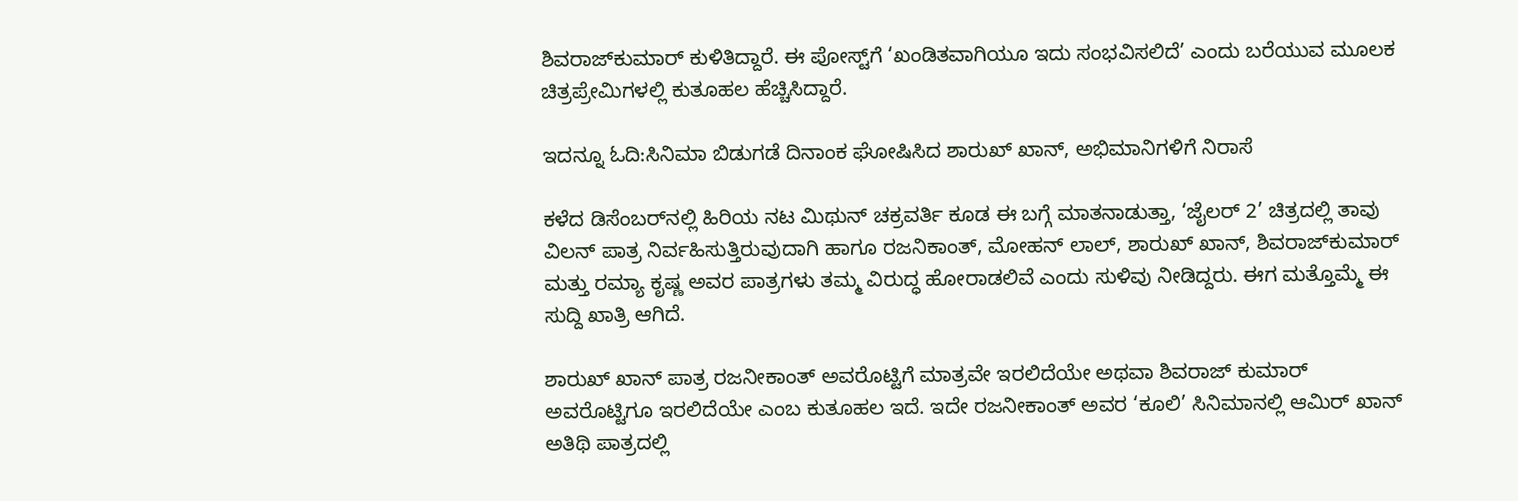ಶಿವರಾಜ್‌ಕುಮಾರ್ ಕುಳಿತಿದ್ದಾರೆ. ಈ ಪೋಸ್ಟ್‌ಗೆ ‘ಖಂಡಿತವಾಗಿಯೂ ಇದು ಸಂಭವಿಸಲಿದೆ’ ಎಂದು ಬರೆಯುವ ಮೂಲಕ ಚಿತ್ರಪ್ರೇಮಿಗಳಲ್ಲಿ ಕುತೂಹಲ ಹೆಚ್ಚಿಸಿದ್ದಾರೆ.

ಇದನ್ನೂ ಓದಿ:ಸಿನಿಮಾ ಬಿಡುಗಡೆ ದಿನಾಂಕ ಘೋಷಿಸಿದ ಶಾರುಖ್ ಖಾನ್, ಅಭಿಮಾನಿಗಳಿಗೆ ನಿರಾಸೆ

ಕಳೆದ ಡಿಸೆಂಬರ್‌ನಲ್ಲಿ ಹಿರಿಯ ನಟ ಮಿಥುನ್ ಚಕ್ರವರ್ತಿ ಕೂಡ ಈ ಬಗ್ಗೆ ಮಾತನಾಡುತ್ತಾ, ‘ಜೈಲರ್ 2’ ಚಿತ್ರದಲ್ಲಿ ತಾವು ವಿಲನ್ ಪಾತ್ರ ನಿರ್ವಹಿಸುತ್ತಿರುವುದಾಗಿ ಹಾಗೂ ರಜನಿಕಾಂತ್, ಮೋಹನ್ ಲಾಲ್, ಶಾರುಖ್ ಖಾನ್, ಶಿವರಾಜ್‌ಕುಮಾರ್ ಮತ್ತು ರಮ್ಯಾ ಕೃಷ್ಣ ಅವರ ಪಾತ್ರಗಳು ತಮ್ಮ ವಿರುದ್ಧ ಹೋರಾಡಲಿವೆ ಎಂದು ಸುಳಿವು ನೀಡಿದ್ದರು. ಈಗ ಮತ್ತೊಮ್ಮೆ ಈ ಸುದ್ದಿ ಖಾತ್ರಿ ಆಗಿದೆ.

ಶಾರುಖ್ ಖಾನ್ ಪಾತ್ರ ರಜನೀಕಾಂತ್ ಅವರೊಟ್ಟಿಗೆ ಮಾತ್ರವೇ ಇರಲಿದೆಯೇ ಅಥವಾ ಶಿವರಾಜ್ ಕುಮಾರ್ ಅವರೊಟ್ಟಿಗೂ ಇರಲಿದೆಯೇ ಎಂಬ ಕುತೂಹಲ ಇದೆ. ಇದೇ ರಜನೀಕಾಂತ್ ಅವರ ‘ಕೂಲಿ’ ಸಿನಿಮಾನಲ್ಲಿ ಆಮಿರ್ ಖಾನ್ ಅತಿಥಿ ಪಾತ್ರದಲ್ಲಿ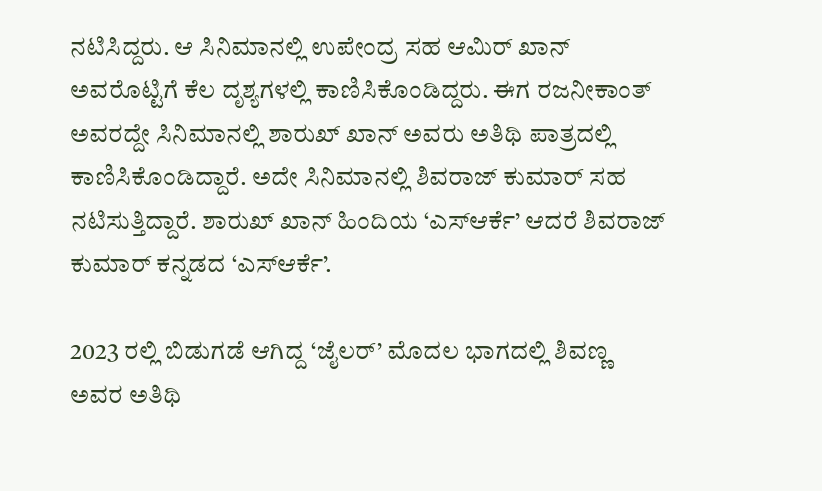ನಟಿಸಿದ್ದರು. ಆ ಸಿನಿಮಾನಲ್ಲಿ ಉಪೇಂದ್ರ ಸಹ ಆಮಿರ್ ಖಾನ್ ಅವರೊಟ್ಟಿಗೆ ಕೆಲ ದೃಶ್ಯಗಳಲ್ಲಿ ಕಾಣಿಸಿಕೊಂಡಿದ್ದರು. ಈಗ ರಜನೀಕಾಂತ್ ಅವರದ್ದೇ ಸಿನಿಮಾನಲ್ಲಿ ಶಾರುಖ್ ಖಾನ್ ಅವರು ಅತಿಥಿ ಪಾತ್ರದಲ್ಲಿ ಕಾಣಿಸಿಕೊಂಡಿದ್ದಾರೆ. ಅದೇ ಸಿನಿಮಾನಲ್ಲಿ ಶಿವರಾಜ್ ಕುಮಾರ್ ಸಹ ನಟಿಸುತ್ತಿದ್ದಾರೆ. ಶಾರುಖ್ ಖಾನ್ ಹಿಂದಿಯ ‘ಎಸ್ಆರ್ಕೆ’ ಆದರೆ ಶಿವರಾಜ್ ಕುಮಾರ್ ಕನ್ನಡದ ‘ಎಸ್ಆರ್ಕೆ’.

2023 ರಲ್ಲಿ ಬಿಡುಗಡೆ ಆಗಿದ್ದ ‘ಜೈಲರ್’ ಮೊದಲ ಭಾಗದಲ್ಲಿ ಶಿವಣ್ಣ ಅವರ ಅತಿಥಿ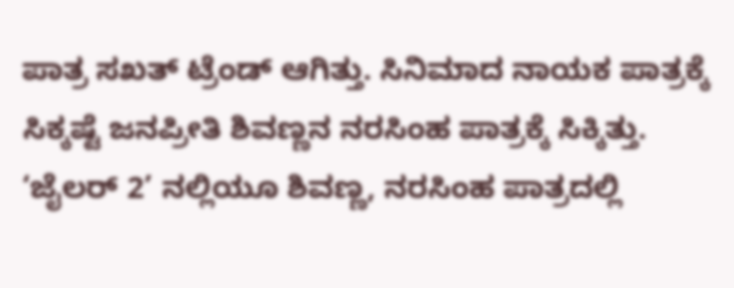ಪಾತ್ರ ಸಖತ್ ಟ್ರೆಂಡ್ ಆಗಿತ್ತು. ಸಿನಿಮಾದ ನಾಯಕ ಪಾತ್ರಕ್ಕೆ ಸಿಕ್ಕಷ್ಟೆ ಜನಪ್ರೀತಿ ಶಿವಣ್ಣನ ನರಸಿಂಹ ಪಾತ್ರಕ್ಕೆ ಸಿಕ್ಕಿತ್ತು. ‘ಜೈಲರ್ 2’ ನಲ್ಲಿಯೂ ಶಿವಣ್ಣ, ನರಸಿಂಹ ಪಾತ್ರದಲ್ಲಿ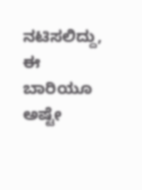ನಟಿಸಲಿದ್ದು, ಈ ಬಾರಿಯೂ ಅಷ್ಟೇ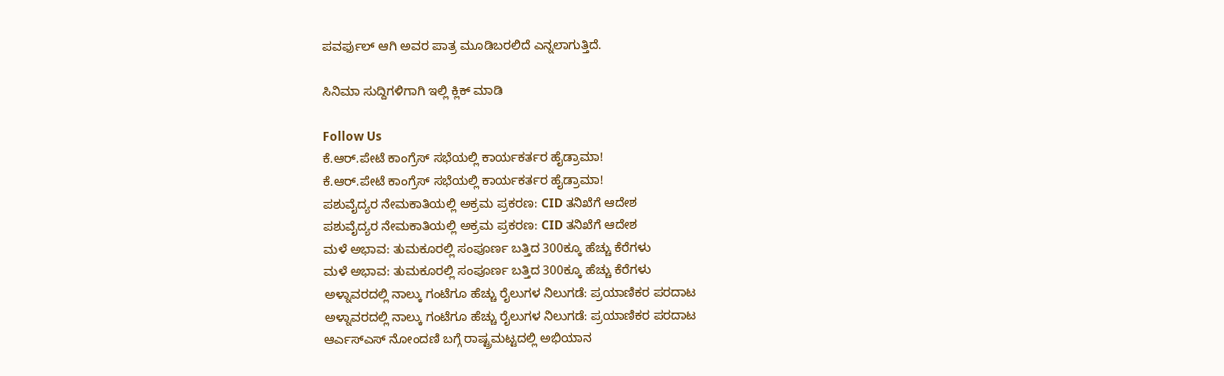ಪವರ್ಫುಲ್ ಆಗಿ ಅವರ ಪಾತ್ರ ಮೂಡಿಬರಲಿದೆ ಎನ್ನಲಾಗುತ್ತಿದೆ.

ಸಿನಿಮಾ ಸುದ್ದಿಗಳಿಗಾಗಿ ಇಲ್ಲಿ ಕ್ಲಿಕ್ ಮಾಡಿ

Follow Us
ಕೆ.ಆರ್.ಪೇಟೆ ಕಾಂಗ್ರೆಸ್ ಸಭೆಯಲ್ಲಿ ಕಾರ್ಯಕರ್ತರ ಹೈಡ್ರಾಮಾ!
ಕೆ.ಆರ್.ಪೇಟೆ ಕಾಂಗ್ರೆಸ್ ಸಭೆಯಲ್ಲಿ ಕಾರ್ಯಕರ್ತರ ಹೈಡ್ರಾಮಾ!
ಪಶುವೈದ್ಯರ ನೇಮಕಾತಿಯಲ್ಲಿ ಅಕ್ರಮ ಪ್ರಕರಣ: CID ತನಿಖೆಗೆ ಆದೇಶ
ಪಶುವೈದ್ಯರ ನೇಮಕಾತಿಯಲ್ಲಿ ಅಕ್ರಮ ಪ್ರಕರಣ: CID ತನಿಖೆಗೆ ಆದೇಶ
ಮಳೆ ಅಭಾವ: ತುಮಕೂರಲ್ಲಿ ಸಂಪೂರ್ಣ ಬತ್ತಿದ 300ಕ್ಕೂ ಹೆಚ್ಚು ಕೆರೆಗಳು
ಮಳೆ ಅಭಾವ: ತುಮಕೂರಲ್ಲಿ ಸಂಪೂರ್ಣ ಬತ್ತಿದ 300ಕ್ಕೂ ಹೆಚ್ಚು ಕೆರೆಗಳು
ಅಳ್ನಾವರದಲ್ಲಿ ನಾಲ್ಕು ಗಂಟೆಗೂ ಹೆಚ್ಚು ರೈಲುಗಳ ನಿಲುಗಡೆ: ಪ್ರಯಾಣಿಕರ ಪರದಾಟ
ಅಳ್ನಾವರದಲ್ಲಿ ನಾಲ್ಕು ಗಂಟೆಗೂ ಹೆಚ್ಚು ರೈಲುಗಳ ನಿಲುಗಡೆ: ಪ್ರಯಾಣಿಕರ ಪರದಾಟ
ಆರ್ಎಸ್ಎಸ್ ನೋಂದಣಿ ಬಗ್ಗೆ ರಾಷ್ಟ್ರಮಟ್ಟದಲ್ಲಿ ಅಭಿಯಾನ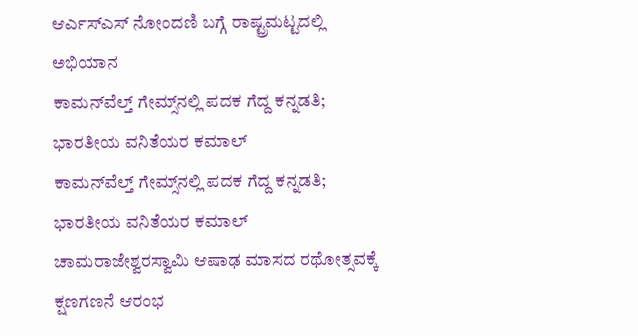ಆರ್ಎಸ್ಎಸ್ ನೋಂದಣಿ ಬಗ್ಗೆ ರಾಷ್ಟ್ರಮಟ್ಟದಲ್ಲಿ ಅಭಿಯಾನ
ಕಾಮನ್‌ವೆಲ್ತ್ ಗೇಮ್ಸ್‌ನಲ್ಲಿ ಪದಕ ಗೆದ್ದ ಕನ್ನಡತಿ; ಭಾರತೀಯ ವನಿತೆಯರ ಕಮಾಲ್
ಕಾಮನ್‌ವೆಲ್ತ್ ಗೇಮ್ಸ್‌ನಲ್ಲಿ ಪದಕ ಗೆದ್ದ ಕನ್ನಡತಿ; ಭಾರತೀಯ ವನಿತೆಯರ ಕಮಾಲ್
ಚಾಮರಾಜೇಶ್ವರಸ್ವಾಮಿ ಆಷಾಢ ಮಾಸದ ರಥೋತ್ಸವಕ್ಕೆ ಕ್ಷಣಗಣನೆ ಆರಂಭ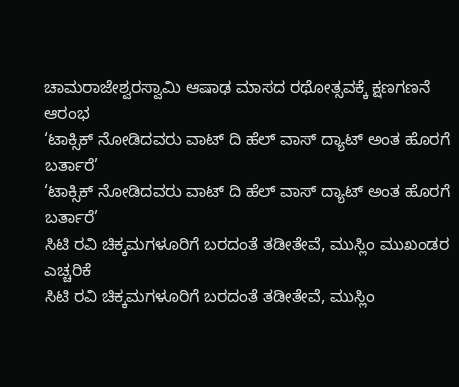ಚಾಮರಾಜೇಶ್ವರಸ್ವಾಮಿ ಆಷಾಢ ಮಾಸದ ರಥೋತ್ಸವಕ್ಕೆ ಕ್ಷಣಗಣನೆ ಆರಂಭ
‘ಟಾಕ್ಸಿಕ್ ನೋಡಿದವರು ವಾಟ್ ದಿ ಹೆಲ್ ವಾಸ್ ದ್ಯಾಟ್ ಅಂತ ಹೊರಗೆ ಬರ್ತಾರೆ’
‘ಟಾಕ್ಸಿಕ್ ನೋಡಿದವರು ವಾಟ್ ದಿ ಹೆಲ್ ವಾಸ್ ದ್ಯಾಟ್ ಅಂತ ಹೊರಗೆ ಬರ್ತಾರೆ’
ಸಿಟಿ ರವಿ ಚಿಕ್ಕಮಗಳೂರಿಗೆ ಬರದಂತೆ ತಡೀತೇವೆ, ಮುಸ್ಲಿಂ ಮುಖಂಡರ ಎಚ್ಚರಿಕೆ
ಸಿಟಿ ರವಿ ಚಿಕ್ಕಮಗಳೂರಿಗೆ ಬರದಂತೆ ತಡೀತೇವೆ, ಮುಸ್ಲಿಂ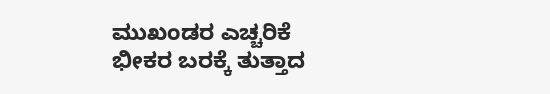ಮುಖಂಡರ ಎಚ್ಚರಿಕೆ
ಭೀಕರ ಬರಕ್ಕೆ ತುತ್ತಾದ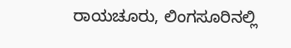ರಾಯಚೂರು, ಲಿಂಗಸೂರಿನಲ್ಲಿ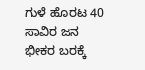ಗುಳೆ ಹೊರಟ 40 ಸಾವಿರ ಜನ
ಭೀಕರ ಬರಕ್ಕೆ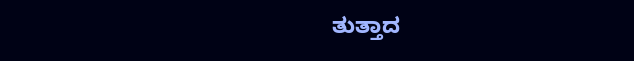ತುತ್ತಾದ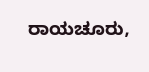ರಾಯಚೂರು,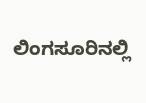ಲಿಂಗಸೂರಿನಲ್ಲಿ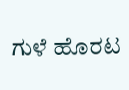ಗುಳೆ ಹೊರಟ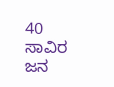40 ಸಾವಿರ ಜನ